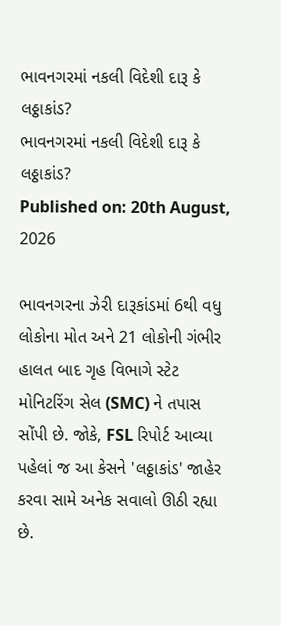ભાવનગરમાં નકલી વિદેશી દારૂ કે લઠ્ઠાકાંડ?
ભાવનગરમાં નકલી વિદેશી દારૂ કે લઠ્ઠાકાંડ?
Published on: 20th August, 2026

ભાવનગરના ઝેરી દારૂકાંડમાં 6થી વધુ લોકોના મોત અને 21 લોકોની ગંભીર હાલત બાદ ગૃહ વિભાગે સ્ટેટ મોનિટરિંગ સેલ (SMC) ને તપાસ સોંપી છે. જોકે, FSL રિપોર્ટ આવ્યા પહેલાં જ આ કેસને 'લઠ્ઠાકાંડ' જાહેર કરવા સામે અનેક સવાલો ઊઠી રહ્યા છે.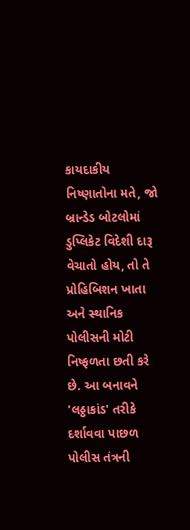કાયદાકીય નિષ્ણાતોના મતે, જો બ્રાન્ડેડ બોટલોમાં ડુપ્લિકેટ વિદેશી દારૂ વેચાતો હોય, તો તે પ્રોહિબિશન ખાતા અને સ્થાનિક પોલીસની મોટી નિષ્ફળતા છતી કરે છે. આ બનાવને 'લઠ્ઠાકાંડ' તરીકે દર્શાવવા પાછળ પોલીસ તંત્રની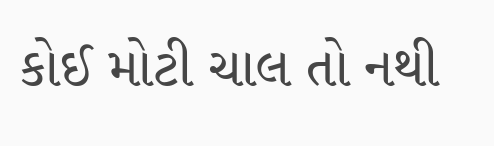કોઈ મોટી ચાલ તો નથી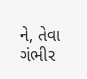ને, તેવા ગંભીર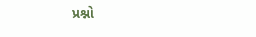પ્રશ્નો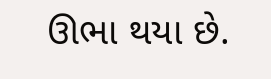ઊભા થયા છે.